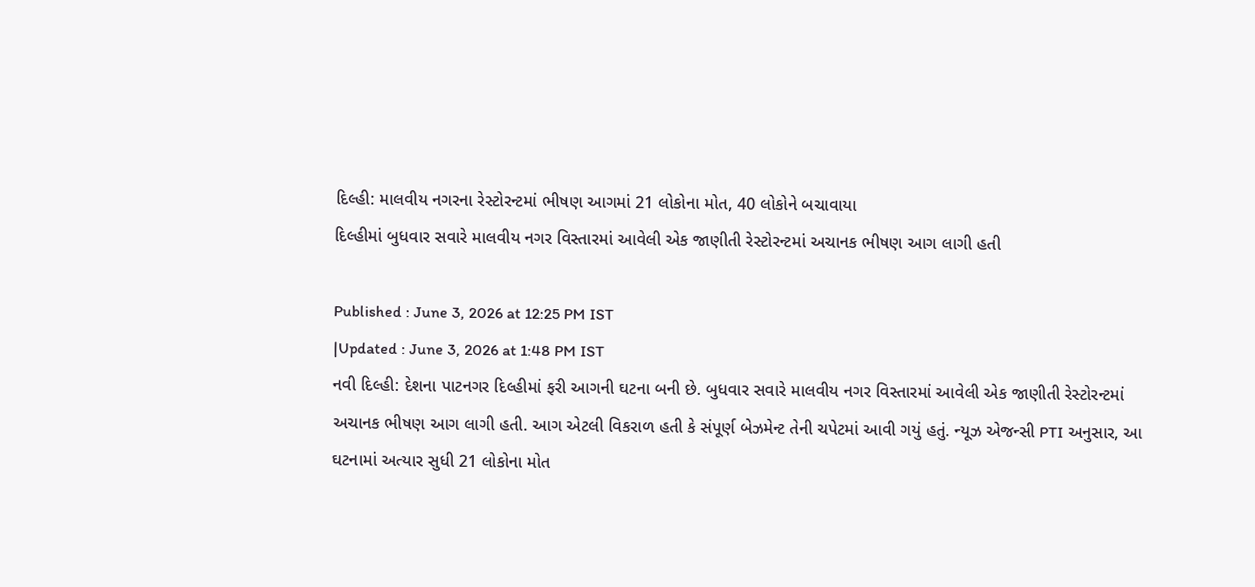દિલ્હી: માલવીય નગરના રેસ્ટોરન્ટમાં ભીષણ આગમાં 21 લોકોના મોત, 40 લોકોને બચાવાયા
દિલ્હીમાં બુધવાર સવારે માલવીય નગર વિસ્તારમાં આવેલી એક જાણીતી રેસ્ટોરન્ટમાં અચાનક ભીષણ આગ લાગી હતી

Published : June 3, 2026 at 12:25 PM IST
|Updated : June 3, 2026 at 1:48 PM IST
નવી દિલ્હી: દેશના પાટનગર દિલ્હીમાં ફરી આગની ઘટના બની છે. બુધવાર સવારે માલવીય નગર વિસ્તારમાં આવેલી એક જાણીતી રેસ્ટોરન્ટમાં અચાનક ભીષણ આગ લાગી હતી. આગ એટલી વિકરાળ હતી કે સંપૂર્ણ બેઝમેન્ટ તેની ચપેટમાં આવી ગયું હતું. ન્યૂઝ એજન્સી PTI અનુસાર, આ ઘટનામાં અત્યાર સુધી 21 લોકોના મોત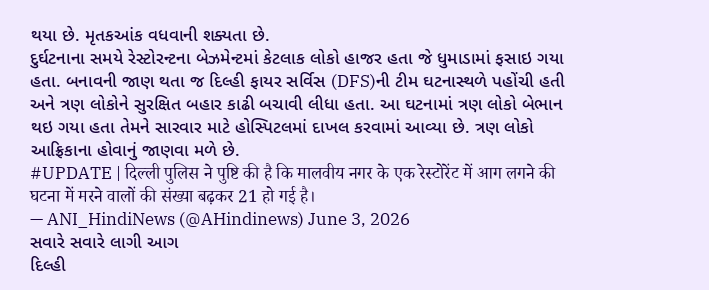થયા છે. મૃતકઆંક વધવાની શક્યતા છે.
દુર્ઘટનાના સમયે રેસ્ટોરન્ટના બેઝમેન્ટમાં કેટલાક લોકો હાજર હતા જે ધુમાડામાં ફસાઇ ગયા હતા. બનાવની જાણ થતા જ દિલ્હી ફાયર સર્વિસ (DFS)ની ટીમ ઘટનાસ્થળે પહોંચી હતી અને ત્રણ લોકોને સુરક્ષિત બહાર કાઢી બચાવી લીધા હતા. આ ઘટનામાં ત્રણ લોકો બેભાન થઇ ગયા હતા તેમને સારવાર માટે હોસ્પિટલમાં દાખલ કરવામાં આવ્યા છે. ત્રણ લોકો આફ્રિકાના હોવાનું જાણવા મળે છે.
#UPDATE | दिल्ली पुलिस ने पुष्टि की है कि मालवीय नगर के एक रेस्टोरेंट में आग लगने की घटना में मरने वालों की संख्या बढ़कर 21 हो गई है।
— ANI_HindiNews (@AHindinews) June 3, 2026
સવારે સવારે લાગી આગ
દિલ્હી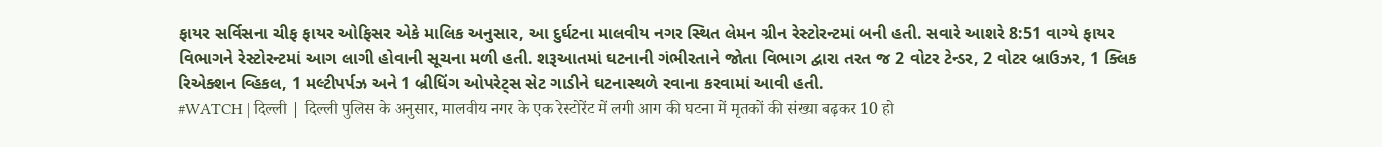ફાયર સર્વિસના ચીફ ફાયર ઓફિસર એકે માલિક અનુસાર, આ દુર્ઘટના માલવીય નગર સ્થિત લેમન ગ્રીન રેસ્ટોરન્ટમાં બની હતી. સવારે આશરે 8:51 વાગ્યે ફાયર વિભાગને રેસ્ટોરન્ટમાં આગ લાગી હોવાની સૂચના મળી હતી. શરૂઆતમાં ઘટનાની ગંભીરતાને જોતા વિભાગ દ્વારા તરત જ 2 વોટર ટેન્ડર, 2 વોટર બ્રાઉઝર, 1 ક્લિક રિએક્શન વ્હિકલ, 1 મલ્ટીપર્પઝ અને 1 બ્રીધિંગ ઓપરેટ્સ સેટ ગાડીને ઘટનાસ્થળે રવાના કરવામાં આવી હતી.
#WATCH | दिल्ली | दिल्ली पुलिस के अनुसार, मालवीय नगर के एक रेस्टोरेंट में लगी आग की घटना में मृतकों की संख्या बढ़कर 10 हो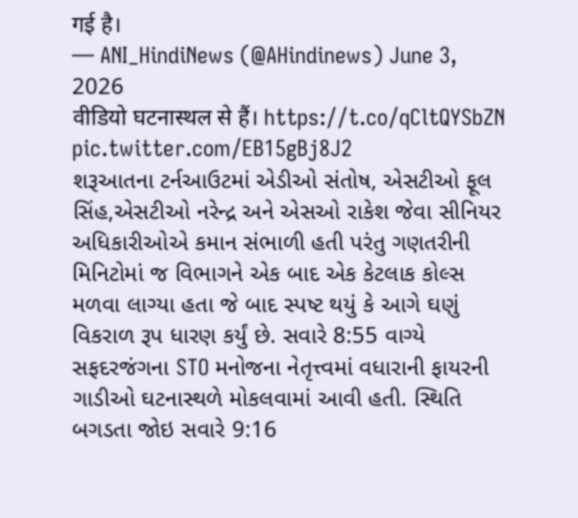गई है।
— ANI_HindiNews (@AHindinews) June 3, 2026
वीडियो घटनास्थल से हैं। https://t.co/qCltQYSbZN pic.twitter.com/EB15gBj8J2
શરૂઆતના ટર્નઆઉટમાં એડીઓ સંતોષ, એસટીઓ ફૂલ સિંહ,એસટીઓ નરેન્દ્ર અને એસઓ રાકેશ જેવા સીનિયર અધિકારીઓએ કમાન સંભાળી હતી પરંતુ ગણતરીની મિનિટોમાં જ વિભાગને એક બાદ એક કેટલાક કોલ્સ મળવા લાગ્યા હતા જે બાદ સ્પષ્ટ થયું કે આગે ઘણું વિકરાળ રૂપ ધારણ કર્યું છે. સવારે 8:55 વાગ્યે સફદરજંગના STO મનોજના નેતૃત્ત્વમાં વધારાની ફાયરની ગાડીઓ ઘટનાસ્થળે મોકલવામાં આવી હતી. સ્થિતિ બગડતા જોઇ સવારે 9:16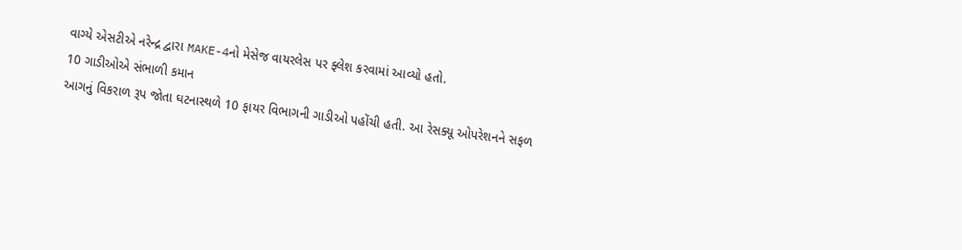વાગ્યે એસટીએ નરેન્દ્ર દ્વારા MAKE-4નો મેસેજ વાયરલેસ પર ફ્લેશ કરવામાં આવ્યો હતો.
10 ગાડીઓએ સંભાળી કમાન
આગનું વિકરાળ રૂપ જોતા ઘટનાસ્થળે 10 ફાયર વિભાગની ગાડીઓ પહોંચી હતી. આ રેસક્યૂ ઓપરેશનને સફળ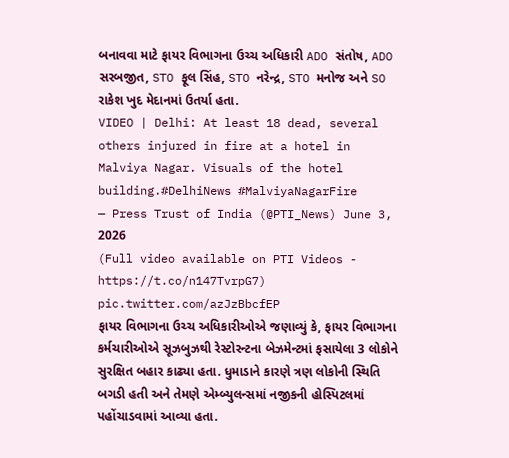બનાવવા માટે ફાયર વિભાગના ઉચ્ચ અધિકારી ADO સંતોષ, ADO સરબજીત, STO ફૂલ સિંહ, STO નરેન્દ્ર, STO મનોજ અને SO રાકેશ ખુદ મેદાનમાં ઉતર્યા હતા.
VIDEO | Delhi: At least 18 dead, several others injured in fire at a hotel in Malviya Nagar. Visuals of the hotel building.#DelhiNews #MalviyaNagarFire
— Press Trust of India (@PTI_News) June 3, 2026
(Full video available on PTI Videos - https://t.co/n147TvrpG7) pic.twitter.com/azJzBbcfEP
ફાયર વિભાગના ઉચ્ચ અધિકારીઓએ જણાવ્યું કે, ફાયર વિભાગના કર્મચારીઓએ સૂઝબુઝથી રેસ્ટોરન્ટના બેઝમેન્ટમાં ફસાયેલા 3 લોકોને સુરક્ષિત બહાર કાઢ્યા હતા. ધુમાડાને કારણે ત્રણ લોકોની સ્થિતિ બગડી હતી અને તેમણે એમ્બ્યુલન્સમાં નજીકની હોસ્પિટલમાં પહોંચાડવામાં આવ્યા હતા.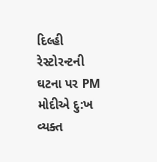દિલ્હી રેસ્ટોરન્ટની ઘટના પર PM મોદીએ દુ:ખ વ્યક્ત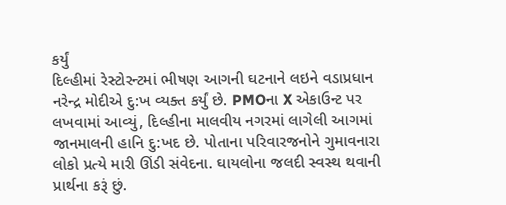કર્યું
દિલ્હીમાં રેસ્ટોરન્ટમાં ભીષણ આગની ઘટનાને લઇને વડાપ્રધાન નરેન્દ્ર મોદીએ દુ:ખ વ્યક્ત કર્યું છે. PMOના X એકાઉન્ટ પર લખવામાં આવ્યું, દિલ્હીના માલવીય નગરમાં લાગેલી આગમાં જાનમાલની હાનિ દુ:ખદ છે. પોતાના પરિવારજનોને ગુમાવનારા લોકો પ્રત્યે મારી ઊંડી સંવેદના. ઘાયલોના જલદી સ્વસ્થ થવાની પ્રાર્થના કરૂં છું.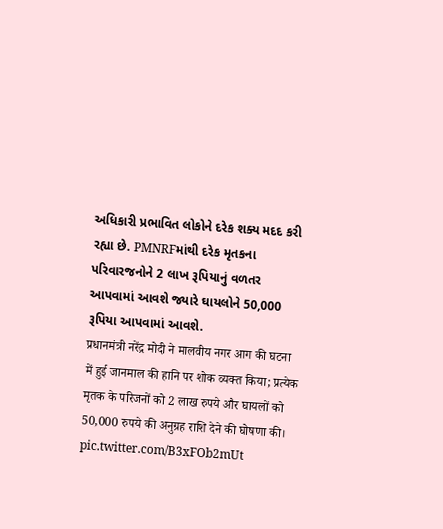અધિકારી પ્રભાવિત લોકોને દરેક શક્ય મદદ કરી રહ્યા છે. PMNRFમાંથી દરેક મૃતકના પરિવારજનોને 2 લાખ રૂપિયાનું વળતર આપવામાં આવશે જ્યારે ઘાયલોને 50,000 રૂપિયા આપવામાં આવશે.
प्रधानमंत्री नरेंद्र मोदी ने मालवीय नगर आग की घटना में हुई जानमाल की हानि पर शोक व्यक्त किया; प्रत्येक मृतक के परिजनों को 2 लाख रुपये और घायलों को 50,000 रुपये की अनुग्रह राशि देने की घोषणा की। pic.twitter.com/B3xFOb2mUt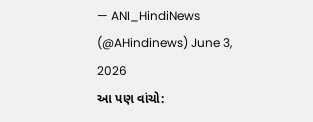— ANI_HindiNews (@AHindinews) June 3, 2026
આ પણ વાંચો: